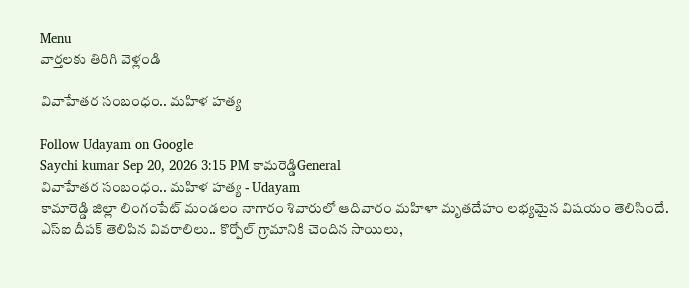Menu
వార్తలకు తిరిగి వెళ్లండి

వివాహేతర సంబంధం.. మహిళ హత్య

Follow Udayam on Google
Saychi kumar Sep 20, 2026 3:15 PM కామరెడ్డిGeneral
వివాహేతర సంబంధం.. మహిళ హత్య - Udayam
కామారెడ్డి జిల్లా లింగంపేట్ మండలం నాగారం శివారులో ఆదివారం మహిళా మృతదేహం లభ్యమైన విషయం తెలిసిందే. ఎస్ఐ దీపక్ తెలిపిన వివరాలిలు.. కొర్పోల్ గ్రామానికి చెందిన సాయిలు,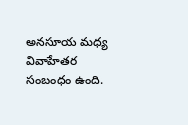అనసూయ మధ్య వివాహేతర సంబంధం ఉంది.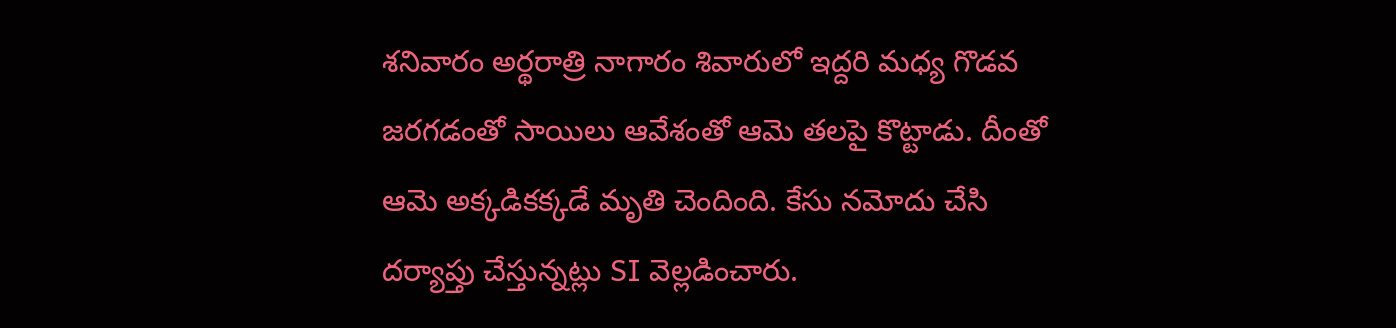శనివారం అర్థరాత్రి నాగారం శివారులో ఇద్దరి మధ్య గొడవ జరగడంతో సాయిలు ఆవేశంతో ఆమె తలపై కొట్టాడు. దీంతో ఆమె అక్కడికక్కడే మృతి చెందింది. కేసు నమోదు చేసి దర్యాప్తు చేస్తున్నట్లు SI వెల్లడించారు.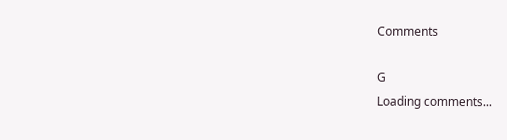Comments

G
Loading comments...